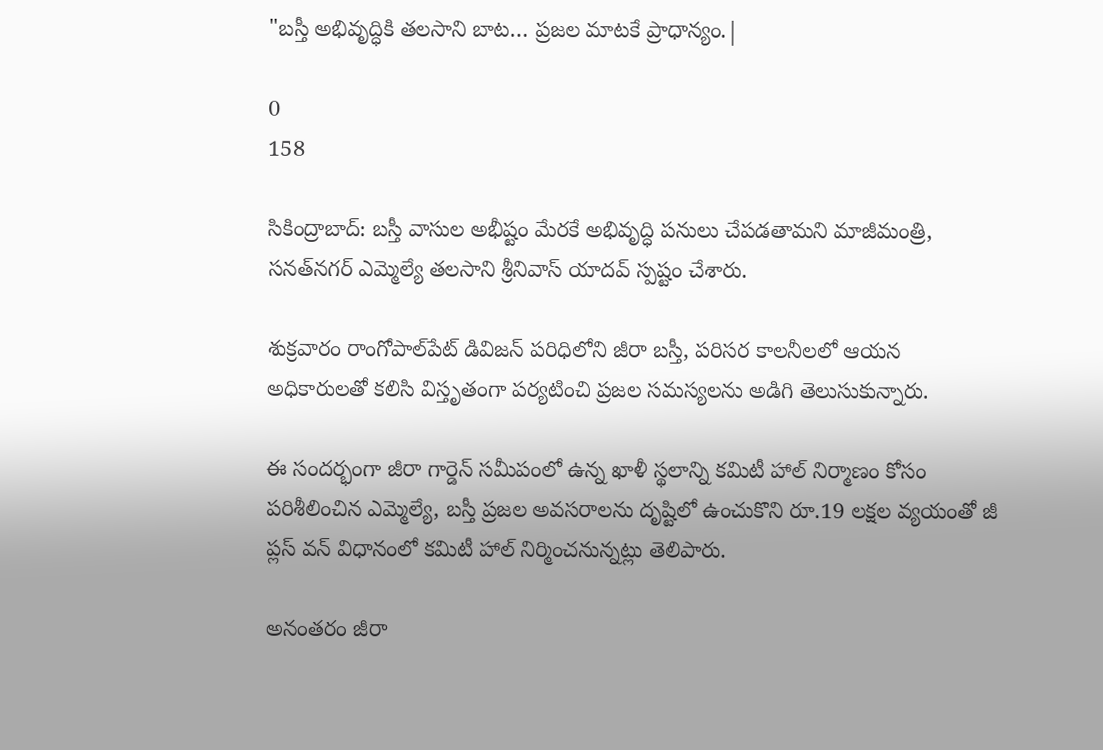"బస్తీ అభివృద్ధికి తలసాని బాట… ప్రజల మాటకే ప్రాధాన్యం.|

0
158

సికింద్రాబాద్: బస్తీ వాసుల అభీష్టం మేరకే అభివృద్ధి పనులు చేపడతామని మాజీమంత్రి, సనత్‌నగర్ ఎమ్మెల్యే తలసాని శ్రీనివాస్ యాదవ్ స్పష్టం చేశారు.

శుక్రవారం రాంగోపాల్‌పేట్ డివిజన్ పరిధిలోని జీరా బస్తీ, పరిసర కాలనీలలో ఆయన అధికారులతో కలిసి విస్తృతంగా పర్యటించి ప్రజల సమస్యలను అడిగి తెలుసుకున్నారు.

ఈ సందర్భంగా జీరా గార్డెన్ సమీపంలో ఉన్న ఖాళీ స్థలాన్ని కమిటీ హాల్ నిర్మాణం కోసం పరిశీలించిన ఎమ్మెల్యే, బస్తీ ప్రజల అవసరాలను దృష్టిలో ఉంచుకొని రూ.19 లక్షల వ్యయంతో జీ ప్లస్ వన్ విధానంలో కమిటీ హాల్ నిర్మించనున్నట్లు తెలిపారు.

అనంతరం జీరా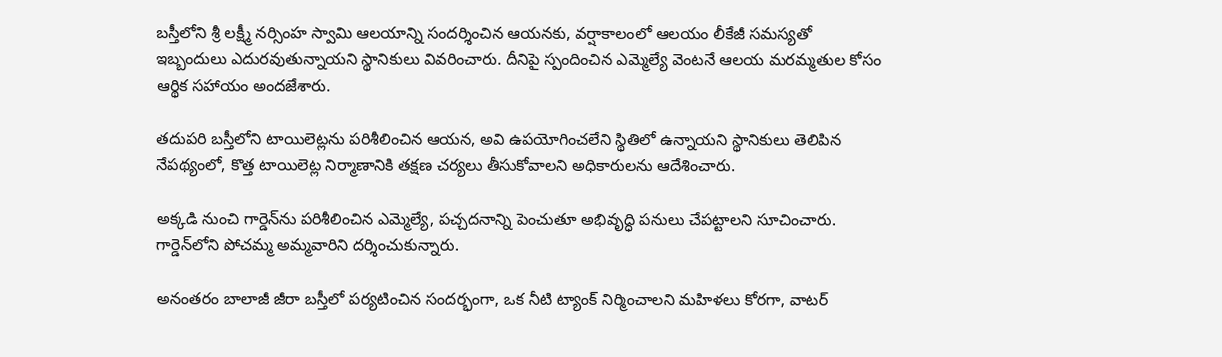బస్తీలోని శ్రీ లక్ష్మీ నర్సింహ స్వామి ఆలయాన్ని సందర్శించిన ఆయనకు, వర్షాకాలంలో ఆలయం లీకేజీ సమస్యతో ఇబ్బందులు ఎదురవుతున్నాయని స్థానికులు వివరించారు. దీనిపై స్పందించిన ఎమ్మెల్యే వెంటనే ఆలయ మరమ్మతుల కోసం ఆర్థిక సహాయం అందజేశారు.

తదుపరి బస్తీలోని టాయిలెట్లను పరిశీలించిన ఆయన, అవి ఉపయోగించలేని స్థితిలో ఉన్నాయని స్థానికులు తెలిపిన నేపథ్యంలో, కొత్త టాయిలెట్ల నిర్మాణానికి తక్షణ చర్యలు తీసుకోవాలని అధికారులను ఆదేశించారు.

అక్కడి నుంచి గార్డెన్‌ను పరిశీలించిన ఎమ్మెల్యే, పచ్చదనాన్ని పెంచుతూ అభివృద్ధి పనులు చేపట్టాలని సూచించారు. గార్డెన్‌లోని పోచమ్మ అమ్మవారిని దర్శించుకున్నారు.

అనంతరం బాలాజీ జీరా బస్తీలో పర్యటించిన సందర్భంగా, ఒక నీటి ట్యాంక్ నిర్మించాలని మహిళలు కోరగా, వాటర్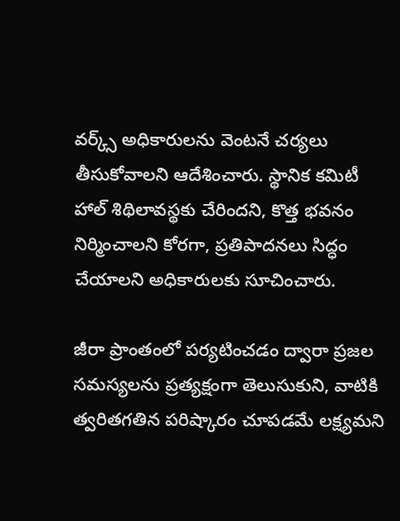వర్క్స్ అధికారులను వెంటనే చర్యలు తీసుకోవాలని ఆదేశించారు. స్థానిక కమిటీ హాల్ శిథిలావస్థకు చేరిందని, కొత్త భవనం నిర్మించాలని కోరగా, ప్రతిపాదనలు సిద్ధం చేయాలని అధికారులకు సూచించారు.

జీరా ప్రాంతంలో పర్యటించడం ద్వారా ప్రజల సమస్యలను ప్రత్యక్షంగా తెలుసుకుని, వాటికి త్వరితగతిన పరిష్కారం చూపడమే లక్ష్యమని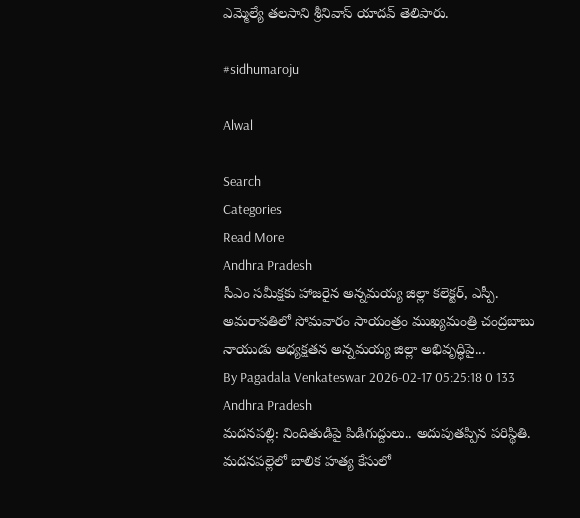ఎమ్మెల్యే తలసాని శ్రీనివాస్ యాదవ్ తెలిపారు.

#sidhumaroju

Alwal

Search
Categories
Read More
Andhra Pradesh
సీఎం సమీక్షకు హాజరైన అన్నమయ్య జిల్లా కలెక్టర్, ఎస్పీ.
అమరావతిలో సోమవారం సాయంత్రం ముఖ్యమంత్రి చంద్రబాబు నాయుడు అధ్యక్షతన అన్నమయ్య జిల్లా అభివృద్ధిపై...
By Pagadala Venkateswar 2026-02-17 05:25:18 0 133
Andhra Pradesh
మదనపల్లి: నిందితుడిపై పిడిగుద్దులు.. అదుపుతప్పిన పరిస్థితి.
మదనపల్లెలో బాలిక హత్య కేసులో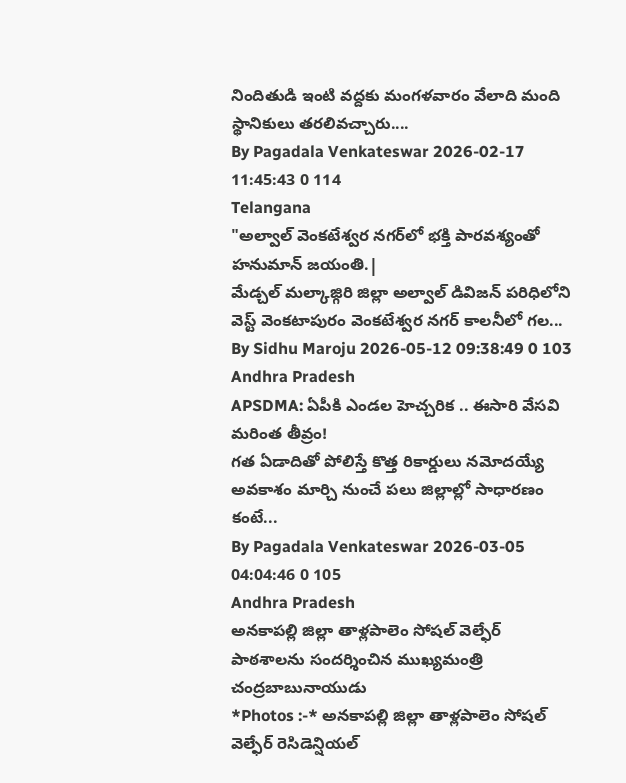నిందితుడి ఇంటి వద్దకు మంగళవారం వేలాది మంది స్థానికులు తరలివచ్చారు....
By Pagadala Venkateswar 2026-02-17 11:45:43 0 114
Telangana
"అల్వాల్ వెంకటేశ్వర నగర్‌లో భక్తి పారవశ్యంతో హనుమాన్ జయంతి.|
మేడ్చల్ మల్కాజ్గిరి జిల్లా అల్వాల్ డివిజన్ పరిధిలోని వెస్ట్ వెంకటాపురం వెంకటేశ్వర నగర్ కాలనీలో గల...
By Sidhu Maroju 2026-05-12 09:38:49 0 103
Andhra Pradesh
APSDMA: ఏపీకి ఎండల హెచ్చరిక .. ఈసారి వేసవి మరింత తీవ్రం!
గత ఏడాదితో పోలిస్తే కొత్త రికార్డులు నమోదయ్యే అవకాశం మార్చి నుంచే పలు జిల్లాల్లో సాధారణం కంటే...
By Pagadala Venkateswar 2026-03-05 04:04:46 0 105
Andhra Pradesh
అనకాపల్లి జిల్లా తాళ్లపాలెం సోషల్ వెల్ఫేర్ పాఠశాలను సందర్శించిన ముఖ్యమంత్రి చంద్రబాబునాయుడు
*Photos :-* అనకాపల్లి జిల్లా తాళ్లపాలెం సోషల్ వెల్ఫేర్ రెసిడెన్షియల్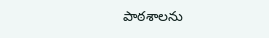పాఠశాలను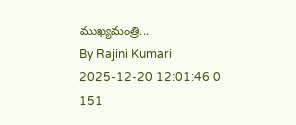ముఖ్యమంత్రి...
By Rajini Kumari 2025-12-20 12:01:46 0 151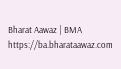Bharat Aawaz | BMA https://ba.bharataawaz.com